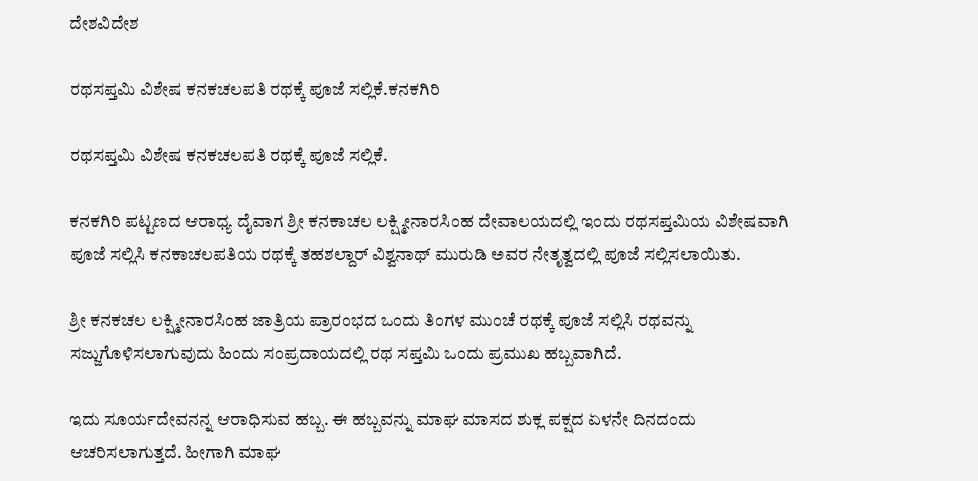ದೇಶವಿದೇಶ

ರಥಸಪ್ತಮಿ ವಿಶೇಷ ಕನಕಚಲಪತಿ ರಥಕ್ಕೆ ಪೂಜೆ ಸಲ್ಲಿಕೆ.ಕನಕಗಿರಿ

ರಥಸಪ್ತಮಿ ವಿಶೇಷ ಕನಕಚಲಪತಿ ರಥಕ್ಕೆ ಪೂಜೆ ಸಲ್ಲಿಕೆ.

ಕನಕಗಿರಿ ಪಟ್ಟಣದ ಆರಾಧ್ಯ ದೈವಾಗ ಶ್ರೀ ಕನಕಾಚಲ ಲಕ್ಷ್ಮೀನಾರಸಿಂಹ ದೇವಾಲಯದಲ್ಲಿ ಇಂದು ರಥಸಪ್ತಮಿಯ ವಿಶೇಷವಾಗಿ ಪೂಜೆ ಸಲ್ಲಿಸಿ ಕನಕಾಚಲಪತಿಯ ರಥಕ್ಕೆ ತಹಶಲ್ದಾರ್ ವಿಶ್ವನಾಥ್ ಮುರುಡಿ ಅವರ ನೇತೃತ್ವದಲ್ಲಿ ಪೂಜೆ ಸಲ್ಲಿಸಲಾಯಿತು.

ಶ್ರೀ ಕನಕಚಲ ಲಕ್ಷ್ಮೀನಾರಸಿಂಹ ಜಾತ್ರಿಯ ಪ್ರಾರಂಭದ ಒಂದು ತಿಂಗಳ ಮುಂಚೆ ರಥಕ್ಕೆ ಪೂಜೆ ಸಲ್ಲಿಸಿ ರಥವನ್ನು ಸಜ್ಜುಗೊಳಿಸಲಾಗುವುದು ಹಿಂದು ಸಂಪ್ರದಾಯದಲ್ಲಿ ರಥ ಸಪ್ತಮಿ ಒಂದು ಪ್ರಮುಖ ಹಬ್ಬವಾಗಿದೆ.

ಇದು ಸೂರ್ಯದೇವನನ್ನ ಆರಾಧಿಸುವ ಹಬ್ಬ. ಈ ಹಬ್ಬವನ್ನು ಮಾಘ ಮಾಸದ ಶುಕ್ಲ ಪಕ್ಷದ ಏಳನೇ ದಿನದಂದು ಆಚರಿಸಲಾಗುತ್ತದೆ. ಹೀಗಾಗಿ ಮಾಘ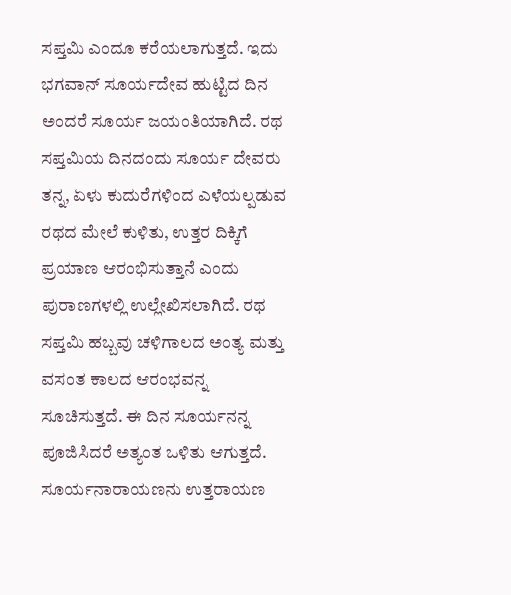ಸಪ್ತಮಿ ಎಂದೂ ಕರೆಯಲಾಗುತ್ತದೆ. ಇದು ಭಗವಾನ್‌ ಸೂರ್ಯದೇವ ಹುಟ್ಟಿದ ದಿನ ಅಂದರೆ ಸೂರ್ಯ ಜಯಂತಿಯಾಗಿದೆ. ರಥ ಸಪ್ತಮಿಯ ದಿನದಂದು ಸೂರ್ಯ ದೇವರು ತನ್ನ, ಏಳು ಕುದುರೆಗಳಿಂದ ಎಳೆಯಲ್ಪಡುವ ರಥದ ಮೇಲೆ ಕುಳಿತು, ಉತ್ತರ ದಿಕ್ಕಿಗೆ ಪ್ರಯಾಣ ಆರಂಭಿಸುತ್ತಾನೆ ಎಂದು ಪುರಾಣಗಳಲ್ಲಿ ಉಲ್ಲೇಖಿಸಲಾಗಿದೆ. ರಥ ಸಪ್ತಮಿ ಹಬ್ಬವು ಚಳಿಗಾಲದ ಅಂತ್ಯ ಮತ್ತು ವಸಂತ ಕಾಲದ ಆರಂಭವನ್ನ ಸೂಚಿಸುತ್ತದೆ. ಈ ದಿನ ಸೂರ್ಯನನ್ನ ಪೂಜಿಸಿದರೆ ಅತ್ಯಂತ ಒಳಿತು ಆಗುತ್ತದೆ. ಸೂರ್ಯನಾರಾಯಣನು ಉತ್ತರಾಯಣ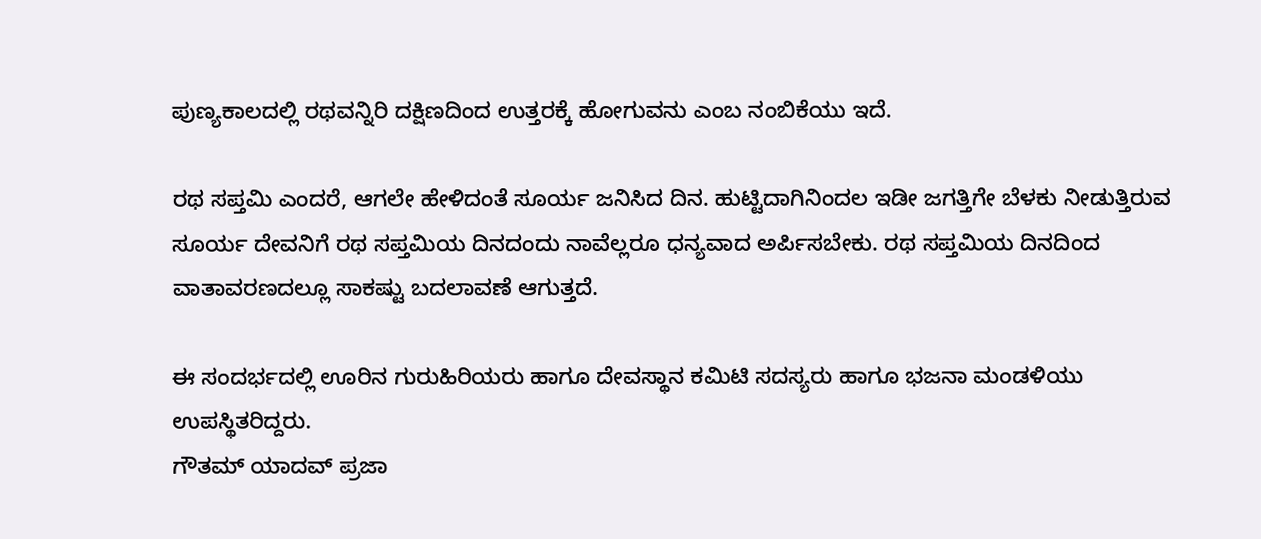ಪುಣ್ಯಕಾಲದಲ್ಲಿ ರಥವನ್ನಿರಿ ದಕ್ಷಿಣದಿಂದ ಉತ್ತರಕ್ಕೆ ಹೋಗುವನು ಎಂಬ ನಂಬಿಕೆಯು ಇದೆ.

ರಥ ಸಪ್ತಮಿ ಎಂದರೆ, ಆಗಲೇ ಹೇಳಿದಂತೆ ಸೂರ್ಯ ಜನಿಸಿದ ದಿನ. ಹುಟ್ಟಿದಾಗಿನಿಂದಲ ಇಡೀ ಜಗತ್ತಿಗೇ ಬೆಳಕು ನೀಡುತ್ತಿರುವ ಸೂರ್ಯ ದೇವನಿಗೆ ರಥ ಸಪ್ತಮಿಯ ದಿನದಂದು ನಾವೆಲ್ಲರೂ ಧನ್ಯವಾದ ಅರ್ಪಿಸಬೇಕು. ರಥ ಸಪ್ತಮಿಯ ದಿನದಿಂದ ವಾತಾವರಣದಲ್ಲೂ ಸಾಕಷ್ಟು ಬದಲಾವಣೆ ಆಗುತ್ತದೆ.

ಈ ಸಂದರ್ಭದಲ್ಲಿ ಊರಿನ ಗುರುಹಿರಿಯರು ಹಾಗೂ ದೇವಸ್ಥಾನ ಕಮಿಟಿ ಸದಸ್ಯರು ಹಾಗೂ ಭಜನಾ ಮಂಡಳಿಯು ಉಪಸ್ಥಿತರಿದ್ದರು.
ಗೌತಮ್ ಯಾದವ್ ಪ್ರಜಾ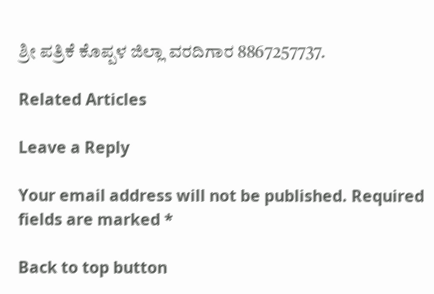ಶ್ರೀ ಪತ್ರಿಕೆ ಕೊಪ್ಪಳ ಜಿಲ್ಲಾ ವರದಿಗಾರ 8867257737.

Related Articles

Leave a Reply

Your email address will not be published. Required fields are marked *

Back to top button